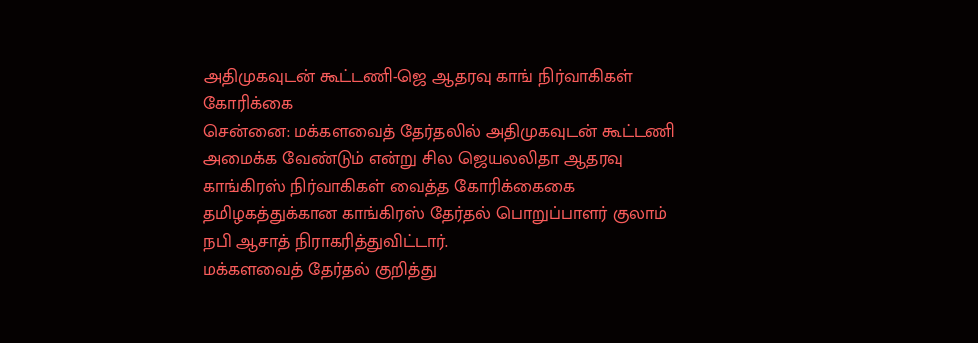அதிமுகவுடன் கூட்டணி-ஜெ ஆதரவு காங் நிர்வாகிகள் கோரிக்கை
சென்னை: மக்களவைத் தேர்தலில் அதிமுகவுடன் கூட்டணி அமைக்க வேண்டும் என்று சில ஜெயலலிதா ஆதரவு காங்கிரஸ் நிர்வாகிகள் வைத்த கோரிக்கைகை தமிழகத்துக்கான காங்கிரஸ் தேர்தல் பொறுப்பாளர் குலாம் நபி ஆசாத் நிராகரித்துவிட்டார்.
மக்களவைத் தேர்தல் குறித்து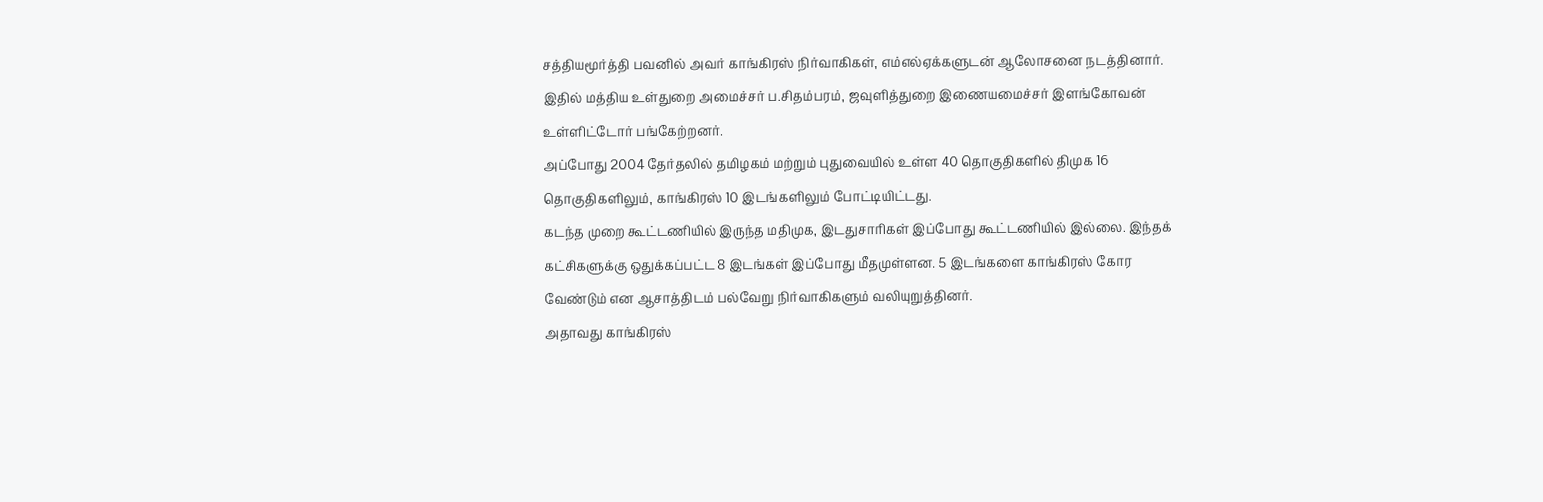சத்தியமூர்த்தி பவனில் அவர் காங்கிரஸ் நிர்வாகிகள், எம்எல்ஏக்களுடன் ஆலோசனை நடத்தினார்.
இதில் மத்திய உள்துறை அமைச்சர் ப.சிதம்பரம், ஜவுளித்துறை இணையமைச்சர் இளங்கோவன் உள்ளிட்டோர் பங்கேற்றனர்.
அப்போது 2004 தேர்தலில் தமிழகம் மற்றும் புதுவையில் உள்ள 40 தொகுதிகளில் திமுக 16 தொகுதிகளிலும், காங்கிரஸ் 10 இடங்களிலும் போட்டியிட்டது.
கடந்த முறை கூட்டணியில் இருந்த மதிமுக, இடதுசாரிகள் இப்போது கூட்டணியில் இல்லை. இந்தக் கட்சிகளுக்கு ஒதுக்கப்பட்ட 8 இடங்கள் இப்போது மீதமுள்ளன. 5 இடங்களை காங்கிரஸ் கோர வேண்டும் என ஆசாத்திடம் பல்வேறு நிர்வாகிகளும் வலியுறுத்தினர்.
அதாவது காங்கிரஸ்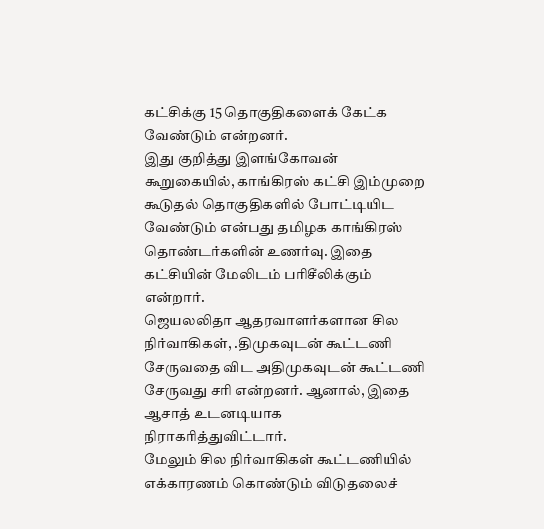கட்சிக்கு 15 தொகுதிகளைக் கேட்க வேண்டும் என்றனர்.
இது குறித்து இளங்கோவன் கூறுகையில், காங்கிரஸ் கட்சி இம்முறை கூடுதல் தொகுதிகளில் போட்டியிட வேண்டும் என்பது தமிழக காங்கிரஸ் தொண்டர்களின் உணர்வு. இதை கட்சியின் மேலிடம் பரிசீலிக்கும் என்றார்.
ஜெயலலிதா ஆதரவாளர்களான சில நிர்வாகிகள், .திமுகவுடன் கூட்டணி சேருவதை விட அதிமுகவுடன் கூட்டணி சேருவது சரி என்றனர். ஆனால், இதை ஆசாத் உடனடியாக நிராகரித்துவிட்டார்.
மேலும் சில நிர்வாகிகள் கூட்டணியில் எக்காரணம் கொண்டும் விடுதலைச்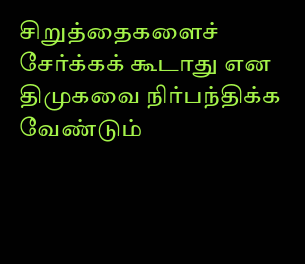சிறுத்தைகளைச் சேர்க்கக் கூடாது என திமுகவை நிர்பந்திக்க வேண்டும்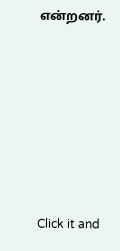என்றனர்.












Click it and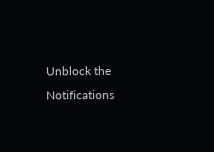Unblock the Notifications